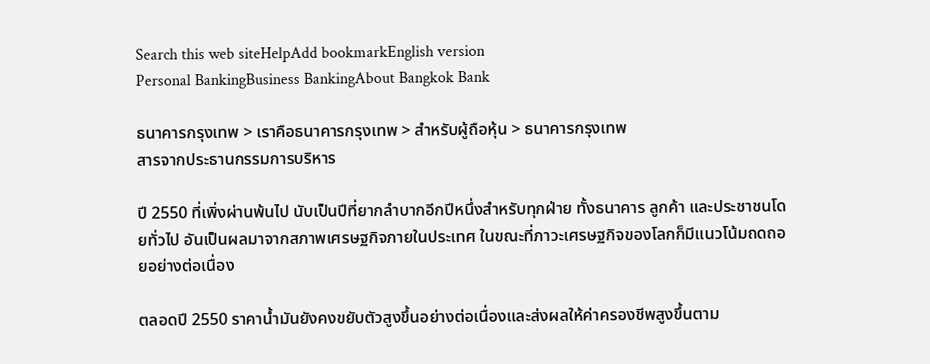Search this web siteHelpAdd bookmarkEnglish version
Personal BankingBusiness BankingAbout Bangkok Bank

ธนาคารกรุงเทพ > เราคือธนาคารกรุงเทพ > สำหรับผู้ถือหุ้น > ธนาคารกรุงเทพ
สารจากประธานกรรมการบริหาร

ปี 2550 ที่เพิ่งผ่านพ้นไป นับเป็นปีที่ยากลำบากอีกปีหนึ่งสำหรับทุกฝ่าย ทั้งธนาคาร ลูกค้า และประชาชนโดยทั่วไป อันเป็นผลมาจากสภาพเศรษฐกิจภายในประเทศ ในขณะที่ภาวะเศรษฐกิจของโลกก็มีแนวโน้มถดถอยอย่างต่อเนื่อง

ตลอดปี 2550 ราคาน้ำมันยังคงขยับตัวสูงขึ้นอย่างต่อเนื่องและส่งผลให้ค่าครองชีพสูงขึ้นตาม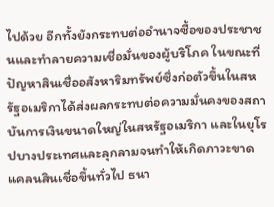ไปด้วย อีกทั้งยังกระทบต่ออำนาจซื้อของประชาชนและทำลายความเชื่อมั่นของผู้บริโภค ในขณะที่ปัญหาสินเชื่ออสังหาริมทรัพย์ซึ่งก่อตัวขึ้นในสหรัฐอเมริกาได้ส่งผลกระทบต่อความมั่นคงของสถาบันการเงินขนาดใหญ่ในสหรัฐอเมริกา และในยุโรปบางประเทศและลุกลามจนทำให้เกิดภาวะขาดแคลนสินเชื่อขึ้นทั่วไป ธนา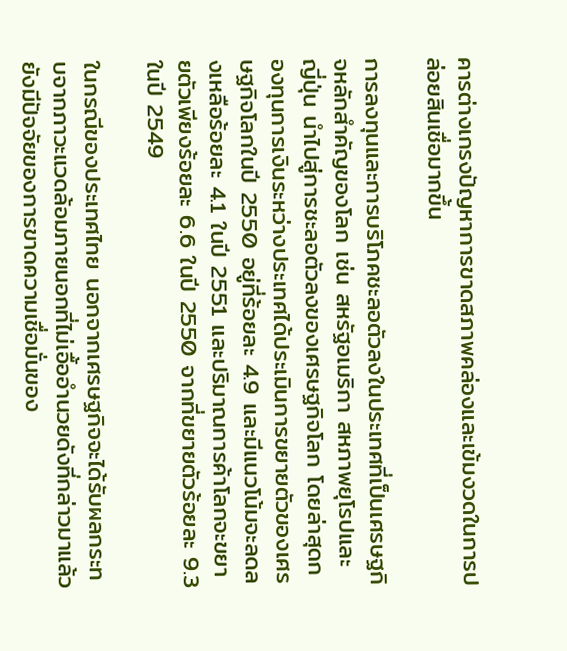คารต่างเกรงปัญหาการขาดสภาพคล่องและเข้มงวดในการปล่อยสินเชื่อมากขึ้น

การลงทุนและการบริโภคชะลอตัวลงในประเทศที่เป็นเศรษฐกิจหลักสำคัญของโลก เช่น สหรัฐอเมริกา สหภาพยุโรปและญี่ปุ่น นำไปสู่การชะลอตัวลงของเศรษฐกิจโลก โดยล่าสุดกองทุนการเงินระหว่างประเทศได้ประเมินการขยายตัวของเศรษฐกิจโลกในปี 2550 อยู่ที่ร้อยละ 4.9 และมีแนวโน้มจะลดลงเหลือร้อยละ 4.1 ในปี 2551 และปริมาณการค้าโลกจะขยายตัวเพียงร้อยละ 6.6 ในปี 2550 จากที่ขยายตัวร้อยละ 9.3 ในปี 2549

ในกรณีของประเทศไทย นอกจากเศรษฐกิจจะได้รับผลกระทบจากภาวะแวดล้อมภายนอกที่ไม่เอื้ออำนวยดังที่กล่าวมาแล้ว ยังมีปัจจัยของการขาดความเชื่อมั่นของ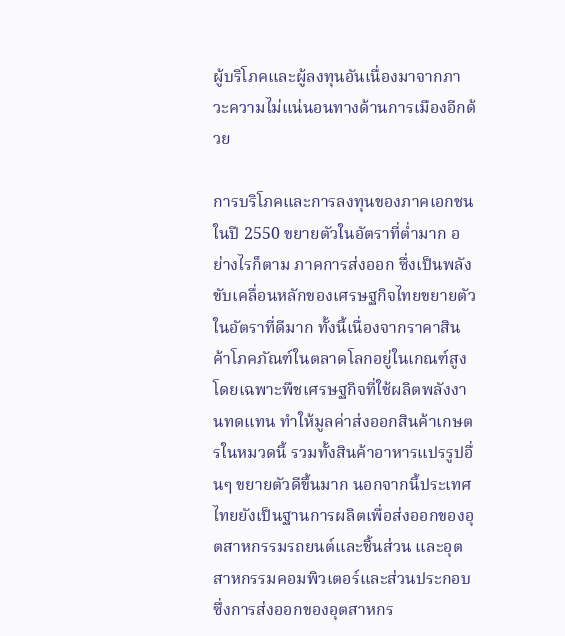ผู้บริโภคและผู้ลงทุนอันเนื่องมาจากภาวะความไม่แน่นอนทางด้านการเมืองอีกด้วย

การบริโภคและการลงทุนของภาคเอกชนในปี 2550 ขยายตัวในอัตราที่ต่ำมาก อย่างไรก็ตาม ภาคการส่งออก ซึ่งเป็นพลังขับเคลื่อนหลักของเศรษฐกิจไทยขยายตัวในอัตราที่ดีมาก ทั้งนี้เนื่องจากราคาสินค้าโภคภัณฑ์ในตลาดโลกอยู่ในเกณฑ์สูง โดยเฉพาะพืชเศรษฐกิจที่ใช้ผลิตพลังงานทดแทน ทำให้มูลค่าส่งออกสินค้าเกษตรในหมวดนี้ รวมทั้งสินค้าอาหารแปรรูปอื่นๆ ขยายตัวดีขึ้นมาก นอกจากนี้ประเทศไทยยังเป็นฐานการผลิตเพื่อส่งออกของอุตสาหกรรมรถยนต์และชิ้นส่วน และอุตสาหกรรมคอมพิวเตอร์และส่วนประกอบ ซึ่งการส่งออกของอุตสาหกร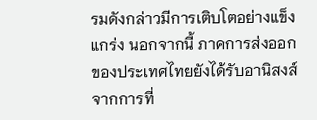รมดังกล่าวมีการเติบโตอย่างแข็งแกร่ง นอกจากนี้ ภาคการส่งออกของประเทศไทยยังได้รับอานิสงส์จากการที่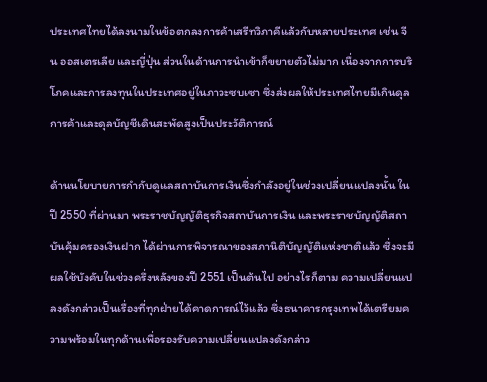ประเทศไทยได้ลงนามในข้อตกลงการค้าเสรีทวิภาคีแล้วกับหลายประเทศ เช่น จีน ออสเตรเลีย และญี่ปุ่น ส่วนในด้านการนำเข้าก็ขยายตัวไม่มาก เนื่องจากการบริโภคและการลงทุนในประเทศอยู่ในภาวะซบเซา ซึ่งส่งผลให้ประเทศไทยมีเกินดุลการค้าและดุลบัญชีเดินสะพัดสูงเป็นประวัติการณ์

ด้านนโยบายการกำกับดูแลสถาบันการเงินซึ่งกำลังอยู่ในช่วงเปลี่ยนแปลงนั้น ในปี 2550 ที่ผ่านมา พระราชบัญญัติธุรกิจสถาบันการเงิน และพระราชบัญญัติสถาบันคุ้มครองเงินฝาก ได้ผ่านการพิจารณาของสภานิติบัญญัติแห่งชาติแล้ว ซึ่งจะมีผลใช้บังคับในช่วงครึ่งหลังของปี 2551 เป็นต้นไป อย่างไรก็ตาม ความเปลี่ยนแปลงดังกล่าวเป็นเรื่องที่ทุกฝ่ายได้คาดการณ์ไว้แล้ว ซึ่งธนาคารกรุงเทพได้เตรียมความพร้อมในทุกด้านเพื่อรองรับความเปลี่ยนแปลงดังกล่าว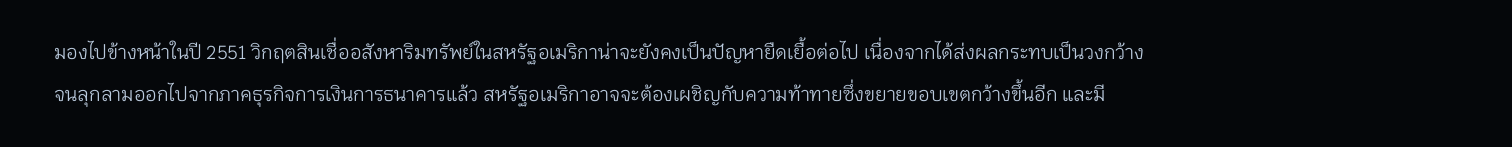มองไปข้างหน้าในปี 2551 วิกฤตสินเชื่ออสังหาริมทรัพย์ในสหรัฐอเมริกาน่าจะยังคงเป็นปัญหายืดเยื้อต่อไป เนื่องจากได้ส่งผลกระทบเป็นวงกว้างจนลุกลามออกไปจากภาคธุรกิจการเงินการธนาคารแล้ว สหรัฐอเมริกาอาจจะต้องเผชิญกับความท้าทายซึ่งขยายขอบเขตกว้างขึ้นอีก และมี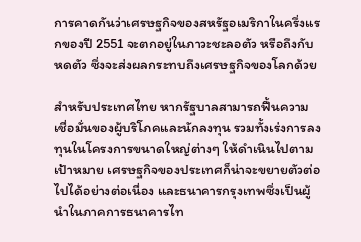การคาดกันว่าเศรษฐกิจของสหรัฐอเมริกาในครึ่งแรกของปี 2551 จะตกอยู่ในภาวะชะลอตัว หรือถึงกับหดตัว ซึ่งจะส่งผลกระทบถึงเศรษฐกิจของโลกด้วย

สำหรับประเทศไทย หากรัฐบาลสามารถฟื้นความเชื่อมั่นของผู้บริโภคและนักลงทุน รวมทั้งเร่งการลงทุนในโครงการขนาดใหญ่ต่างๆ ให้ดำเนินไปตามเป้าหมาย เศรษฐกิจของประเทศก็น่าจะขยายตัวต่อไปได้อย่างต่อเนื่อง และธนาคารกรุงเทพซึ่งเป็นผู้นำในภาคการธนาคารไท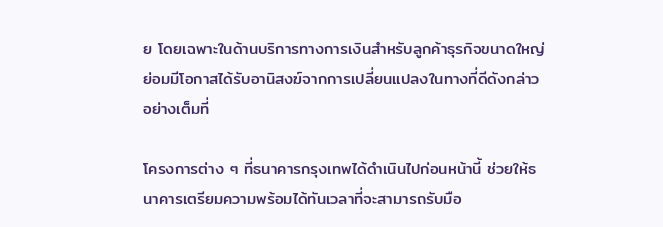ย โดยเฉพาะในด้านบริการทางการเงินสำหรับลูกค้าธุรกิจขนาดใหญ่ ย่อมมีโอกาสได้รับอานิสงฆ์จากการเปลี่ยนแปลงในทางที่ดีดังกล่าวอย่างเต็มที่

โครงการต่าง ๆ ที่ธนาคารกรุงเทพได้ดำเนินไปก่อนหน้านี้ ช่วยให้ธนาคารเตรียมความพร้อมได้ทันเวลาที่จะสามารถรับมือ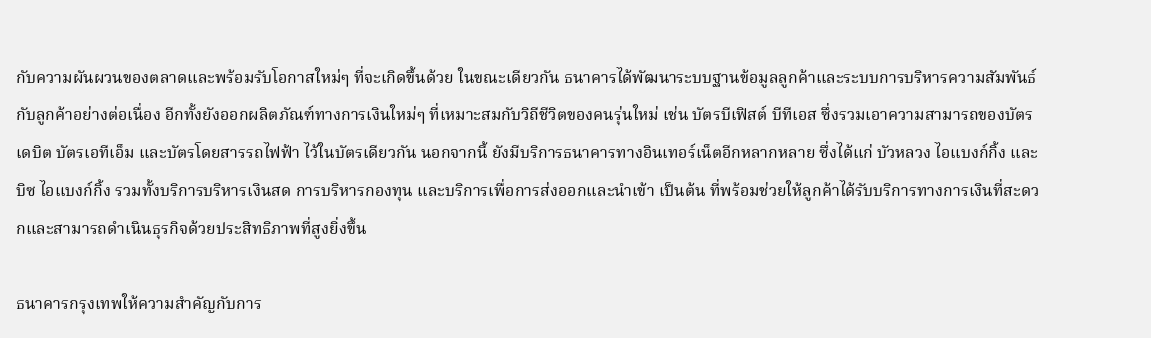กับความผันผวนของตลาดและพร้อมรับโอกาสใหม่ๆ ที่จะเกิดขึ้นด้วย ในขณะเดียวกัน ธนาคารได้พัฒนาระบบฐานข้อมูลลูกค้าและระบบการบริหารความสัมพันธ์กับลูกค้าอย่างต่อเนื่อง อีกทั้งยังออกผลิตภัณฑ์ทางการเงินใหม่ๆ ที่เหมาะสมกับวิถีชีวิตของคนรุ่นใหม่ เช่น บัตรบีเฟิสต์ บีทีเอส ซึ่งรวมเอาความสามารถของบัตรเดบิต บัตรเอทีเอ็ม และบัตรโดยสารรถไฟฟ้า ไว้ในบัตรเดียวกัน นอกจากนี้ ยังมีบริการธนาคารทางอินเทอร์เน็ตอีกหลากหลาย ซึ่งได้แก่ บัวหลวง ไอแบงก์กิ้ง และ บิซ ไอแบงก์กิ้ง รวมทั้งบริการบริหารเงินสด การบริหารกองทุน และบริการเพื่อการส่งออกและนำเข้า เป็นต้น ที่พร้อมช่วยให้ลูกค้าได้รับบริการทางการเงินที่สะดวกและสามารถดำเนินธุรกิจด้วยประสิทธิภาพที่สูงยิ่งขึ้น

ธนาคารกรุงเทพให้ความสำคัญกับการ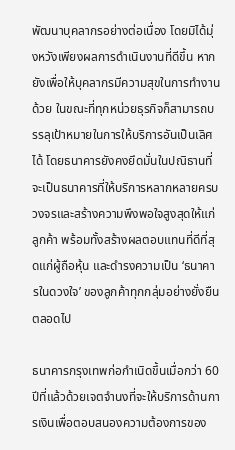พัฒนาบุคลากรอย่างต่อเนื่อง โดยมิได้มุ่งหวังเพียงผลการดำเนินงานที่ดีขึ้น หากยังเพื่อให้บุคลากรมีความสุขในการทำงานด้วย ในขณะที่ทุกหน่วยธุรกิจก็สามารถบรรลุเป้าหมายในการให้บริการอันเป็นเลิศได้ โดยธนาคารยังคงยึดมั่นในปณิธานที่จะเป็นธนาคารที่ให้บริการหลากหลายครบวงจรและสร้างความพึงพอใจสูงสุดให้แก่ลูกค้า พร้อมทั้งสร้างผลตอบแทนที่ดีที่สุดแก่ผู้ถือหุ้น และดำรงความเป็น ‘ธนาคารในดวงใจ’ ของลูกค้าทุกกลุ่มอย่างยั่งยืนตลอดไป

ธนาคารกรุงเทพก่อกำเนิดขึ้นเมื่อกว่า 60 ปีที่แล้วด้วยเจตจำนงที่จะให้บริการด้านการเงินเพื่อตอบสนองความต้องการของ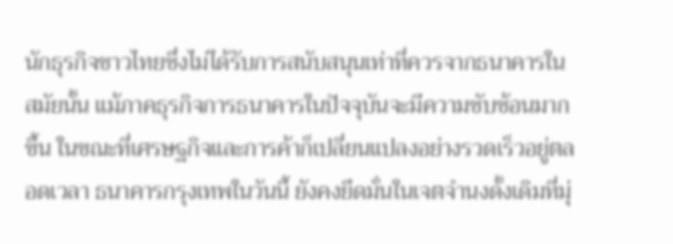นักธุรกิจชาวไทยซึ่งไม่ได้รับการสนับสนุนเท่าที่ควรจากธนาคารในสมัยนั้น แม้ภาคธุรกิจการธนาคารในปัจจุบันจะมีความซับซ้อนมากขึ้น ในขณะที่เศรษฐกิจและการค้าก็เปลี่ยนแปลงอย่างรวดเร็วอยู่ตลอดเวลา ธนาคารกรุงเทพในวันนี้ ยังคงยึดมั่นในเจตจำนงดั้งเดิมที่มุ่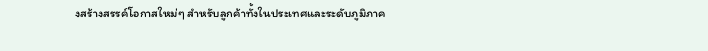งสร้างสรรค์โอกาสใหม่ๆ สำหรับลูกค้าทั้งในประเทศและระดับภูมิภาค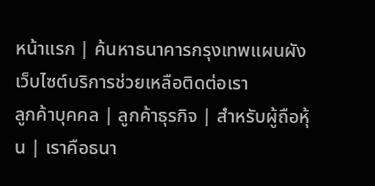หน้าแรก | ค้นหาธนาคารกรุงเทพแผนผังเว็บไซต์บริการช่วยเหลือติดต่อเรา
ลูกค้าบุคคล | ลูกค้าธุรกิจ | สำหรับผู้ถือหุ้น | เราคือธนา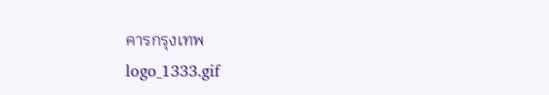คารกรุงเทพ
logo_1333.gif